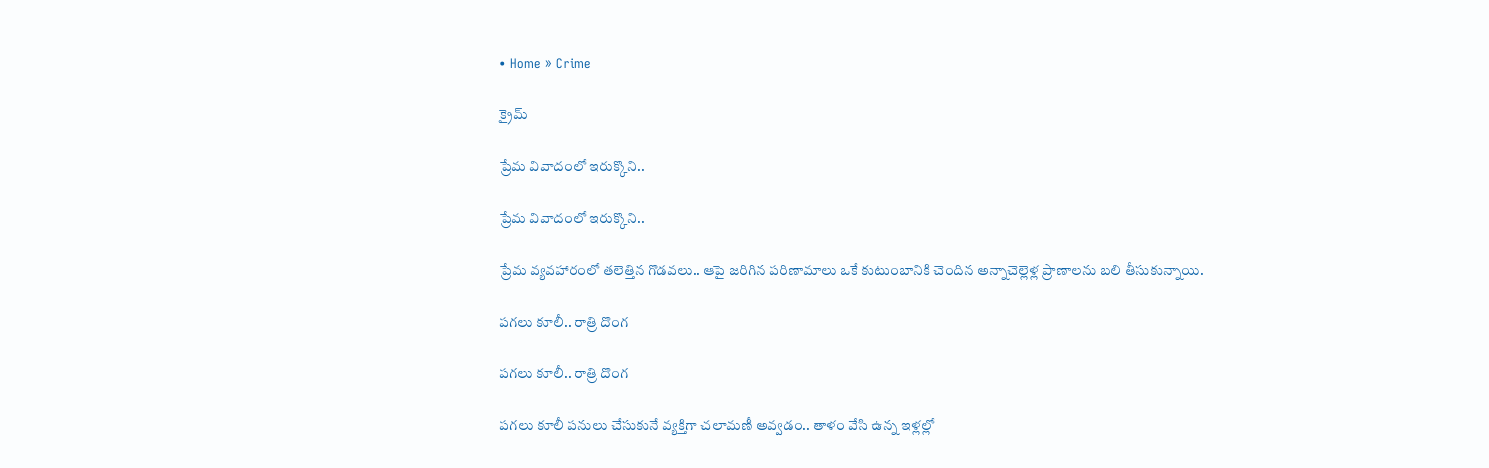• Home » Crime

క్రైమ్

ప్రేమ వివాదంలో ఇరుక్కొని..

ప్రేమ వివాదంలో ఇరుక్కొని..

ప్రేమ వ్యవహారంలో తలెత్తిన గొడవలు.. ఆపై జరిగిన పరిణామాలు ఒకే కుటుంబానికి చెందిన అన్నాచెల్లెళ్ల ప్రాణాలను బలి తీసుకున్నాయి.

పగలు కూలీ.. రాత్రి దొంగ

పగలు కూలీ.. రాత్రి దొంగ

పగలు కూలీ పనులు చేసుకునే వ్యక్తిగా చలామణీ అవ్వడం.. తాళం వేసి ఉన్న ఇళ్లల్లో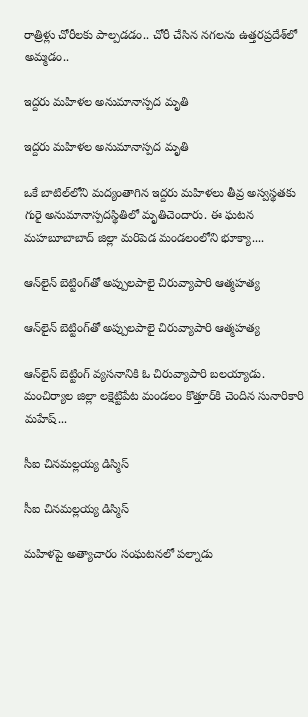రాత్రిళ్లు చోరీలకు పాల్పడడం.. చోరీ చేసిన నగలను ఉత్తరప్రదేశ్‌లో అమ్మడం..

ఇద్దరు మహిళల అనుమానాస్పద మృతి

ఇద్దరు మహిళల అనుమానాస్పద మృతి

ఒకే బాటిల్‌లోని మద్యంతాగిన ఇద్దరు మహిళలు తీవ్ర అస్వస్థతకు గురై అనుమానాస్పదస్థితిలో మృతిచెందారు. ఈ ఘటన మహబూబాబాద్‌ జిల్లా మరిపెడ మండలంలోని భూక్యా....

ఆన్‌లైన్‌ బెట్టింగ్‌తో అప్పులపాలై చిరువ్యాపారి ఆత్మహత్య

ఆన్‌లైన్‌ బెట్టింగ్‌తో అప్పులపాలై చిరువ్యాపారి ఆత్మహత్య

ఆన్‌లైన్‌ బెట్టింగ్‌ వ్యసనానికి ఓ చిరువ్యాపారి బలయ్యాడు. మంచిర్యాల జిల్లా లక్షెట్టిపేట మండలం కొత్తూర్‌కి చెందిన సునారికారి మహేష్‌...

సీఐ చినమల్లయ్య డిస్మిస్‌

సీఐ చినమల్లయ్య డిస్మిస్‌

మహిళపై అత్యాచారం సంఘటనలో పల్నాడు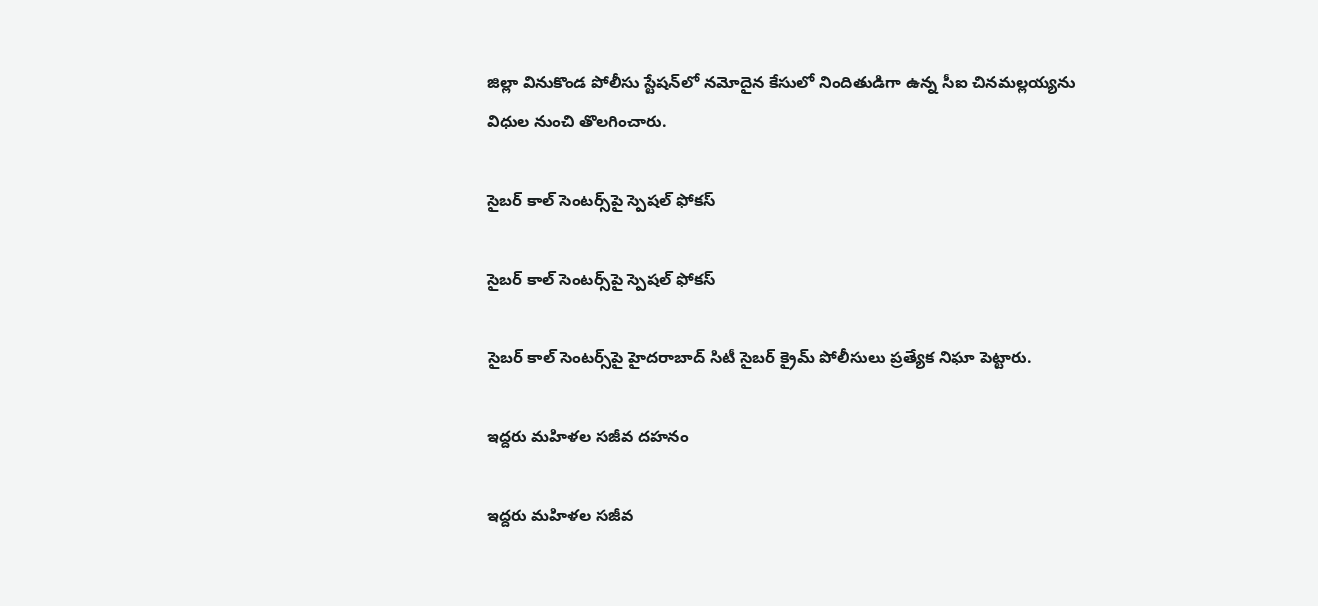జిల్లా వినుకొండ పోలీసు స్టేషన్‌లో నమోదైన కేసులో నిందితుడిగా ఉన్న సీఐ చినమల్లయ్యను విధుల నుంచి తొలగించారు.

సైబర్‌ కాల్‌ సెంటర్స్‌పై స్పెషల్‌ ఫోకస్‌

సైబర్‌ కాల్‌ సెంటర్స్‌పై స్పెషల్‌ ఫోకస్‌

సైబర్‌ కాల్‌ సెంటర్స్‌పై హైదరాబాద్‌ సిటీ సైబర్‌ క్రైమ్‌ పోలీసులు ప్రత్యేక నిఘా పెట్టారు.

ఇద్దరు మహిళల సజీవ దహనం

ఇద్దరు మహిళల సజీవ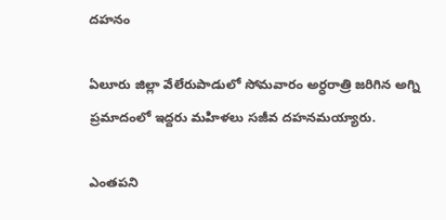దహనం

ఏలూరు జిల్లా వేలేరుపాడులో సోమవారం అర్ధరాత్రి జరిగిన అగ్ని ప్రమాదంలో ఇద్దరు మహిళలు సజీవ దహనమయ్యారు.

ఎంతపని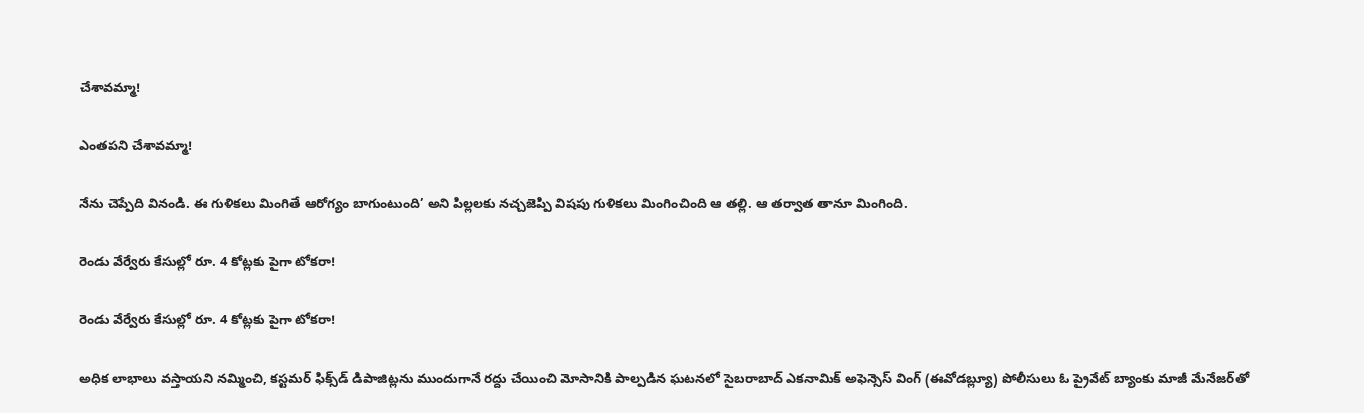చేశావమ్మా!

ఎంతపని చేశావమ్మా!

నేను చెప్పేది వినండి. ఈ గుళికలు మింగితే ఆరోగ్యం బాగుంటుంది’ అని పిల్లలకు నచ్చజెప్పి విషపు గుళికలు మింగించింది ఆ తల్లి. ఆ తర్వాత తానూ మింగింది.

రెండు వేర్వేరు కేసుల్లో రూ. 4 కోట్లకు పైగా టోకరా!

రెండు వేర్వేరు కేసుల్లో రూ. 4 కోట్లకు పైగా టోకరా!

అధిక లాభాలు వస్తాయని నమ్మించి, కస్టమర్‌ ఫిక్స్‌డ్‌ డిపాజిట్లను ముందుగానే రద్దు చేయించి మోసానికి పాల్పడిన ఘటనలో సైబరాబాద్‌ ఎకనామిక్‌ అఫెన్సెస్‌ వింగ్‌ (ఈవోడబ్ల్యూ) పోలీసులు ఓ ప్రైవేట్‌ బ్యాంకు మాజీ మేనేజర్‌తో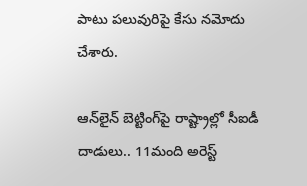పాటు పలువురిపై కేసు నమోదు చేశారు.

ఆన్‌లైన్‌ బెట్టింగ్‌పై రాష్ట్రాల్లో సీఐడీ దాడులు.. 11మంది అరెస్ట్‌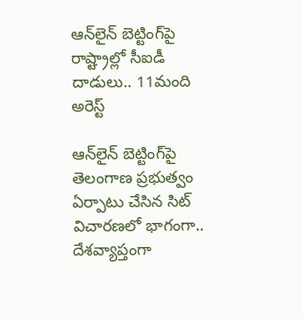ఆన్‌లైన్‌ బెట్టింగ్‌పై రాష్ట్రాల్లో సీఐడీ దాడులు.. 11మంది అరెస్ట్‌

ఆన్‌లైన్‌ బెట్టింగ్‌పై తెలంగాణ ప్రభుత్వం ఏర్పాటు చేసిన సిట్‌ విచారణలో భాగంగా.. దేశవ్యాప్తంగా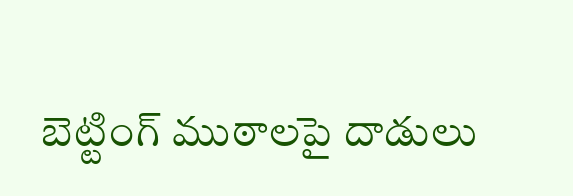బెట్టింగ్‌ ముఠాలపై దాడులు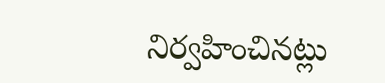నిర్వహించినట్లు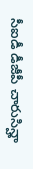సీఐడీ డీజీపీ చారుసిన్హా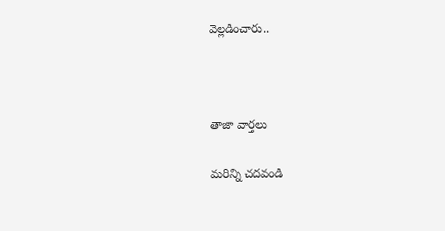వెల్లడించారు..



తాజా వార్తలు

మరిన్ని చదవండి